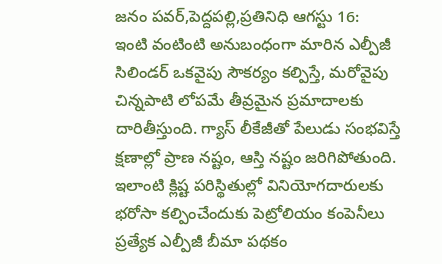జనం పవర్,పెద్దపల్లి,ప్రతినిధి ఆగస్టు 16:
ఇంటి వంటింటి అనుబంధంగా మారిన ఎల్పీజీ సిలిండర్ ఒకవైపు సౌకర్యం కల్పిస్తే, మరోవైపు చిన్నపాటి లోపమే తీవ్రమైన ప్రమాదాలకు దారితీస్తుంది. గ్యాస్ లీకేజీతో పేలుడు సంభవిస్తే క్షణాల్లో ప్రాణ నష్టం, ఆస్తి నష్టం జరిగిపోతుంది. ఇలాంటి క్లిష్ట పరిస్థితుల్లో వినియోగదారులకు భరోసా కల్పించేందుకు పెట్రోలియం కంపెనీలు ప్రత్యేక ఎల్పీజీ బీమా పథకం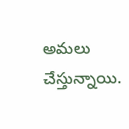అమలు చేస్తున్నాయి.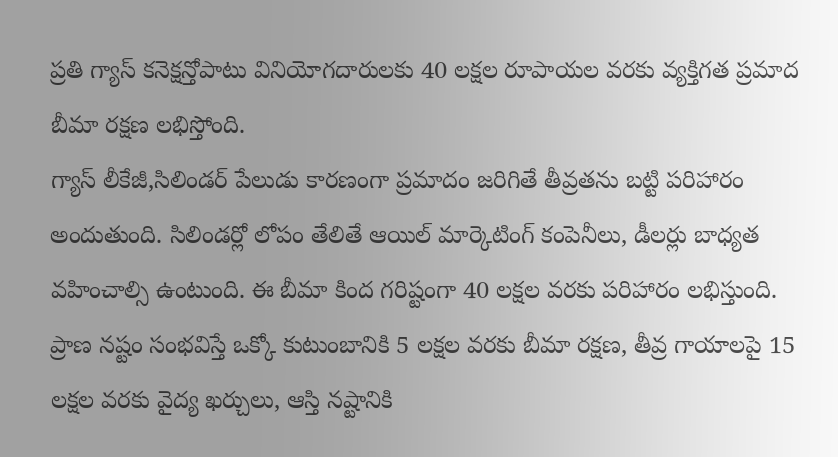ప్రతి గ్యాస్ కనెక్షన్తోపాటు వినియోగదారులకు 40 లక్షల రూపాయల వరకు వ్యక్తిగత ప్రమాద బీమా రక్షణ లభిస్తోంది.
గ్యాస్ లీకేజీ,సిలిండర్ పేలుడు కారణంగా ప్రమాదం జరిగితే తీవ్రతను బట్టి పరిహారం అందుతుంది. సిలిండర్లో లోపం తేలితే ఆయిల్ మార్కెటింగ్ కంపెనీలు, డీలర్లు బాధ్యత వహించాల్సి ఉంటుంది. ఈ బీమా కింద గరిష్టంగా 40 లక్షల వరకు పరిహారం లభిస్తుంది. ప్రాణ నష్టం సంభవిస్తే ఒక్కో కుటుంబానికి 5 లక్షల వరకు బీమా రక్షణ, తీవ్ర గాయాలపై 15 లక్షల వరకు వైద్య ఖర్చులు, ఆస్తి నష్టానికి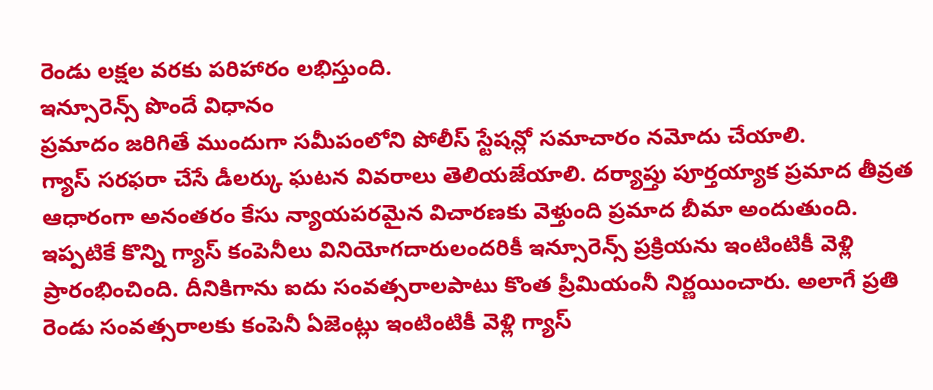రెండు లక్షల వరకు పరిహారం లభిస్తుంది.
ఇన్సూరెన్స్ పొందే విధానం
ప్రమాదం జరిగితే ముందుగా సమీపంలోని పోలీస్ స్టేషన్లో సమాచారం నమోదు చేయాలి.
గ్యాస్ సరఫరా చేసే డీలర్కు ఘటన వివరాలు తెలియజేయాలి. దర్యాప్తు పూర్తయ్యాక ప్రమాద తీవ్రత ఆధారంగా అనంతరం కేసు న్యాయపరమైన విచారణకు వెళ్తుంది ప్రమాద బీమా అందుతుంది.
ఇప్పటికే కొన్ని గ్యాస్ కంపెనీలు వినియోగదారులందరికీ ఇన్సూరెన్స్ ప్రక్రియను ఇంటింటికీ వెళ్లి ప్రారంభించింది. దీనికిగాను ఐదు సంవత్సరాలపాటు కొంత ప్రీమియంనీ నిర్ణయించారు. అలాగే ప్రతి రెండు సంవత్సరాలకు కంపెనీ ఏజెంట్లు ఇంటింటికీ వెళ్లి గ్యాస్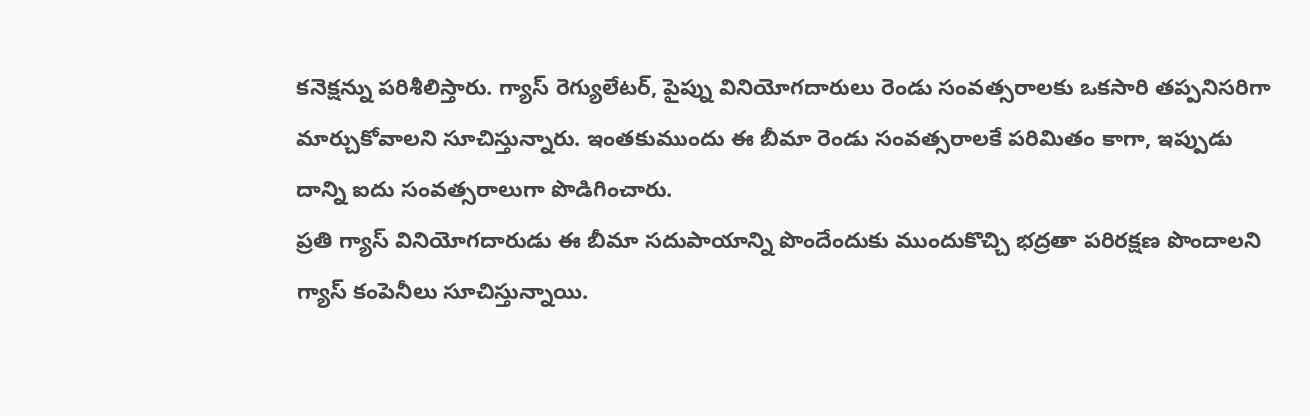కనెక్షన్ను పరిశీలిస్తారు. గ్యాస్ రెగ్యులేటర్, పైప్ను వినియోగదారులు రెండు సంవత్సరాలకు ఒకసారి తప్పనిసరిగా మార్చుకోవాలని సూచిస్తున్నారు. ఇంతకుముందు ఈ బీమా రెండు సంవత్సరాలకే పరిమితం కాగా, ఇప్పుడు దాన్ని ఐదు సంవత్సరాలుగా పొడిగించారు.
ప్రతి గ్యాస్ వినియోగదారుడు ఈ బీమా సదుపాయాన్ని పొందేందుకు ముందుకొచ్చి భద్రతా పరిరక్షణ పొందాలని గ్యాస్ కంపెనీలు సూచిస్తున్నాయి.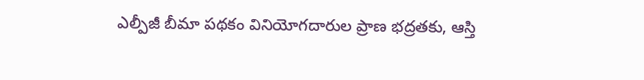ఎల్పీజీ బీమా పథకం వినియోగదారుల ప్రాణ భద్రతకు, ఆస్తి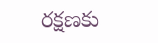రక్షణకు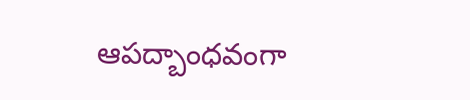ఆపద్బాంధవంగా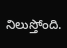నిలుస్తోంది.